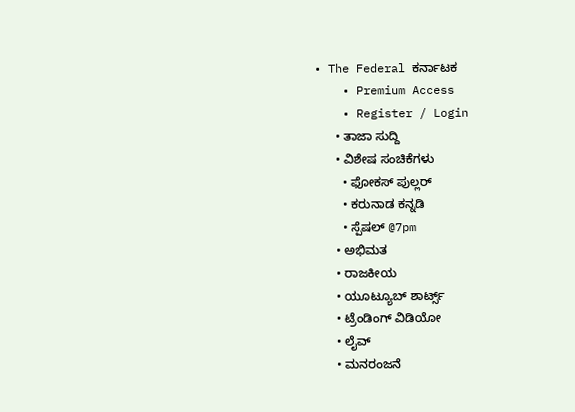• The Federal ಕರ್ನಾಟಕ
    • Premium Access
    • Register / Login
      • ತಾಜಾ ಸುದ್ದಿ
      • ವಿಶೇಷ ಸಂಚಿಕೆಗಳು
        • ಫೋಕಸ್‌ ಪುಲ್ಲರ್‌
        • ಕರುನಾಡ ಕನ್ನಡಿ
        • ಸ್ಪೆಷಲ್‌ @7pm
      • ಅಭಿಮತ
      • ರಾಜಕೀಯ
      • ಯೂಟ್ಯೂಬ್‌ ಶಾರ್ಟ್ಸ್‌
      • ಟ್ರೆಂಡಿಂಗ್‌ ವಿಡಿಯೋ
      • ಲೈವ್‌
      • ಮನರಂಜನೆ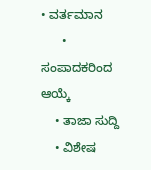• ವರ್ತಮಾನ
      • ಸಂಪಾದಕರಿಂದ ಆಯ್ಕೆ
    • ತಾಜಾ ಸುದ್ದಿ
    • ವಿಶೇಷ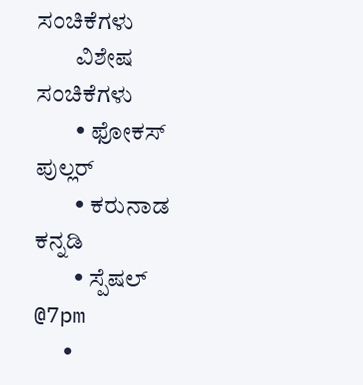ಸಂಚಿಕೆಗಳು
        ವಿಶೇಷ ಸಂಚಿಕೆಗಳು
        • ಫೋಕಸ್‌ ಪುಲ್ಲರ್‌
        • ಕರುನಾಡ ಕನ್ನಡಿ
        • ಸ್ಪೆಷಲ್‌ @7pm
      •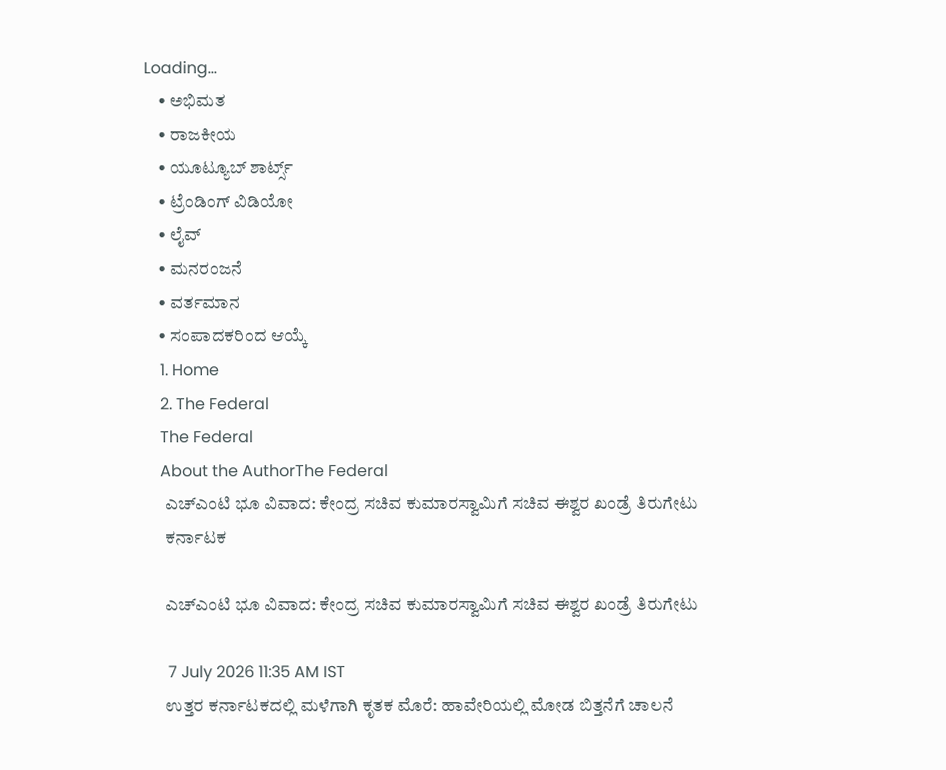Loading...
    • ಅಭಿಮತ
    • ರಾಜಕೀಯ
    • ಯೂಟ್ಯೂಬ್‌ ಶಾರ್ಟ್ಸ್‌
    • ಟ್ರೆಂಡಿಂಗ್‌ ವಿಡಿಯೋ
    • ಲೈವ್‌
    • ಮನರಂಜನೆ
    • ವರ್ತಮಾನ
    • ಸಂಪಾದಕರಿಂದ ಆಯ್ಕೆ
    1. Home
    2. The Federal
    The Federal
    About the AuthorThe Federal
      ಎಚ್‌ಎಂಟಿ ಭೂ ವಿವಾದ: ಕೇಂದ್ರ ಸಚಿವ ಕುಮಾರಸ್ವಾಮಿಗೆ ಸಚಿವ ಈಶ್ವರ ಖಂಡ್ರೆ ತಿರುಗೇಟು
      ಕರ್ನಾಟಕ

      ಎಚ್‌ಎಂಟಿ ಭೂ ವಿವಾದ: ಕೇಂದ್ರ ಸಚಿವ ಕುಮಾರಸ್ವಾಮಿಗೆ ಸಚಿವ ಈಶ್ವರ ಖಂಡ್ರೆ ತಿರುಗೇಟು

      7 July 2026 11:35 AM IST
      ಉತ್ತರ ಕರ್ನಾಟಕದಲ್ಲಿ ಮಳೆಗಾಗಿ ಕೃತಕ ಮೊರೆ: ಹಾವೇರಿಯಲ್ಲಿ ಮೋಡ ಬಿತ್ತನೆಗೆ ಚಾಲನೆ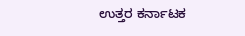ಉತ್ತರ ಕರ್ನಾಟಕ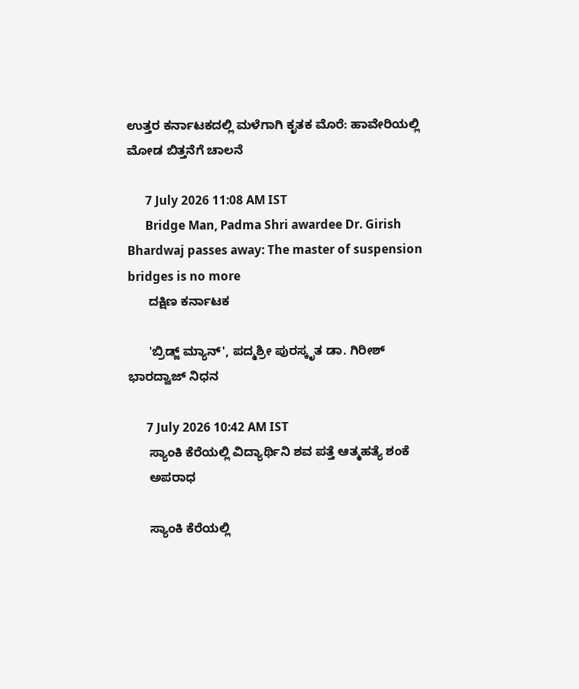ಉತ್ತರ ಕರ್ನಾಟಕದಲ್ಲಿ ಮಳೆಗಾಗಿ ಕೃತಕ ಮೊರೆ: ಹಾವೇರಿಯಲ್ಲಿ ಮೋಡ ಬಿತ್ತನೆಗೆ ಚಾಲನೆ

      7 July 2026 11:08 AM IST
      Bridge Man, Padma Shri awardee Dr. Girish Bhardwaj passes away: The master of suspension bridges is no more
      ದಕ್ಷಿಣ ಕರ್ನಾಟಕ

      'ಬ್ರಿಡ್ಜ್ ಮ್ಯಾನ್', ಪದ್ಮಶ್ರೀ ಪುರಸ್ಕೃತ ಡಾ. ಗಿರೀಶ್ ಭಾರದ್ವಾಜ್ ನಿಧನ

      7 July 2026 10:42 AM IST
      ಸ್ಯಾಂಕಿ ಕೆರೆಯಲ್ಲಿ ವಿದ್ಯಾರ್ಥಿನಿ ಶವ ಪತ್ತೆ ಆತ್ಮಹತ್ಯೆ ಶಂಕೆ
      ಅಪರಾಧ

      ಸ್ಯಾಂಕಿ ಕೆರೆಯಲ್ಲಿ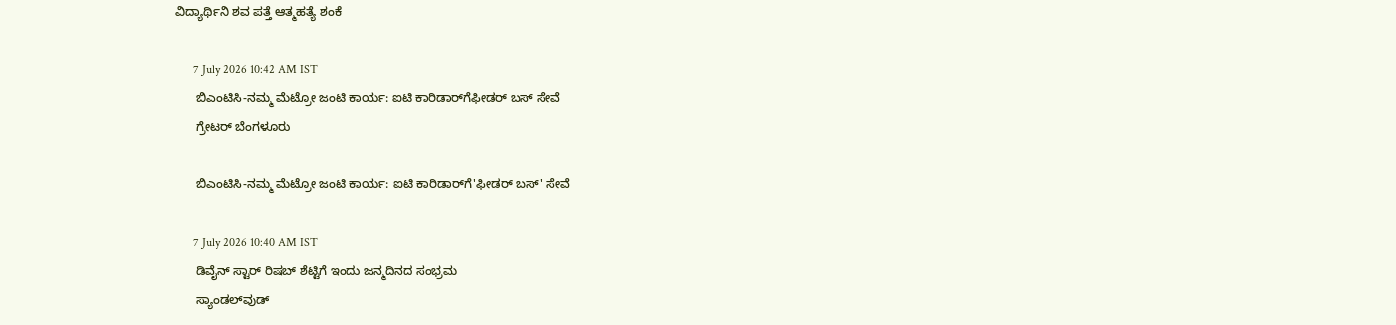ವಿದ್ಯಾರ್ಥಿನಿ ಶವ ಪತ್ತೆ ಆತ್ಮಹತ್ಯೆ ಶಂಕೆ

      7 July 2026 10:42 AM IST
      ಬಿಎಂಟಿಸಿ-ನಮ್ಮ ಮೆಟ್ರೋ ಜಂಟಿ ಕಾರ್ಯ: ಐಟಿ ಕಾರಿಡಾರ್‌ಗೆಫೀಡರ್ ಬಸ್ ಸೇವೆ
      ಗ್ರೇಟರ್ ಬೆಂಗಳೂರು

      ಬಿಎಂಟಿಸಿ-ನಮ್ಮ ಮೆಟ್ರೋ ಜಂಟಿ ಕಾರ್ಯ: ಐಟಿ ಕಾರಿಡಾರ್‌ಗೆ'ಫೀಡರ್ ಬಸ್' ಸೇವೆ

      7 July 2026 10:40 AM IST
      ಡಿವೈನ್ ಸ್ಟಾರ್ ರಿಷಬ್ ಶೆಟ್ಟಿಗೆ ಇಂದು ಜನ್ಮದಿನದ ಸಂಭ್ರಮ
      ಸ್ಯಾಂಡಲ್‌ವುಡ್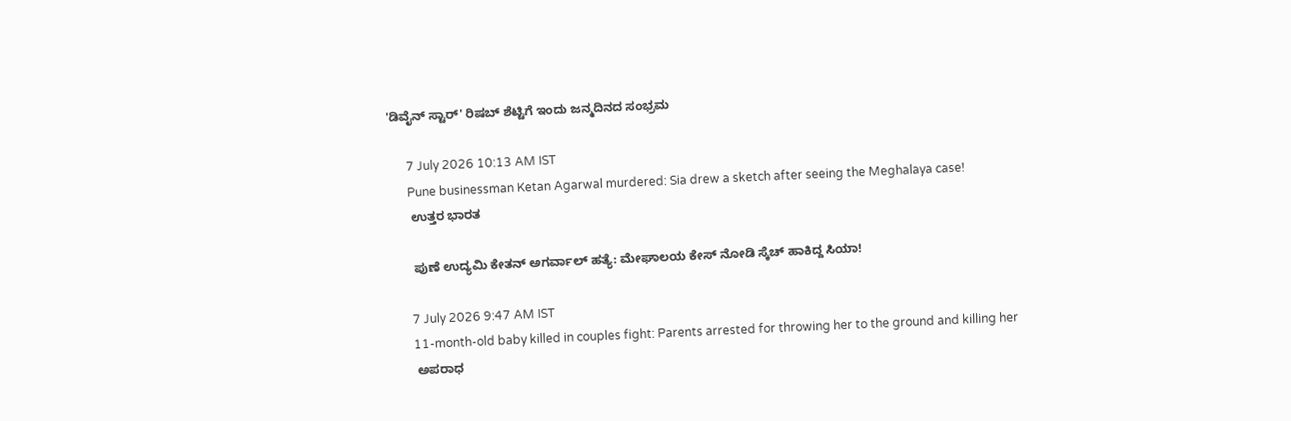'ಡಿವೈನ್ ಸ್ಟಾರ್' ರಿಷಬ್ ಶೆಟ್ಟಿಗೆ ಇಂದು ಜನ್ಮದಿನದ ಸಂಭ್ರಮ

      7 July 2026 10:13 AM IST
      Pune businessman Ketan Agarwal murdered: Sia drew a sketch after seeing the Meghalaya case!
      ಉತ್ತರ ಭಾರತ

      ಪುಣೆ ಉದ್ಯಮಿ ಕೇತನ್ ಅಗರ್ವಾಲ್ ಹತ್ಯೆ: ಮೇಘಾಲಯ ಕೇಸ್ ನೋಡಿ ಸ್ಕೆಚ್ ಹಾಕಿದ್ದ ಸಿಯಾ!

      7 July 2026 9:47 AM IST
      11-month-old baby killed in couples fight: Parents arrested for throwing her to the ground and killing her
      ಅಪರಾಧ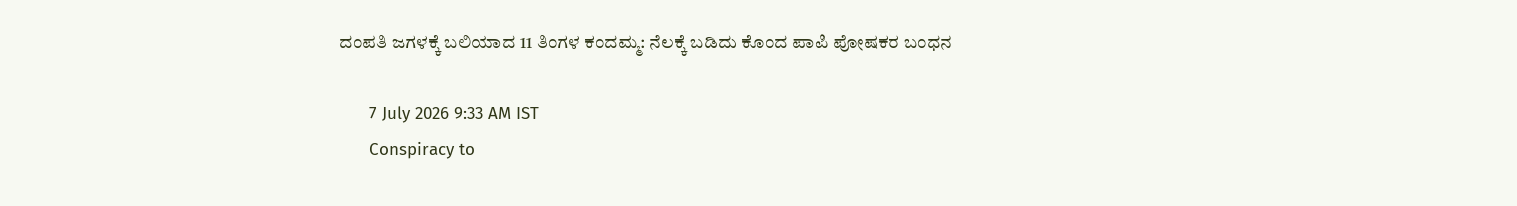ದಂಪತಿ ಜಗಳಕ್ಕೆ ಬಲಿಯಾದ 11 ತಿಂಗಳ ಕಂದಮ್ಮ: ನೆಲಕ್ಕೆ ಬಡಿದು ಕೊಂದ ಪಾಪಿ ಪೋಷಕರ ಬಂಧನ

      7 July 2026 9:33 AM IST
      Conspiracy to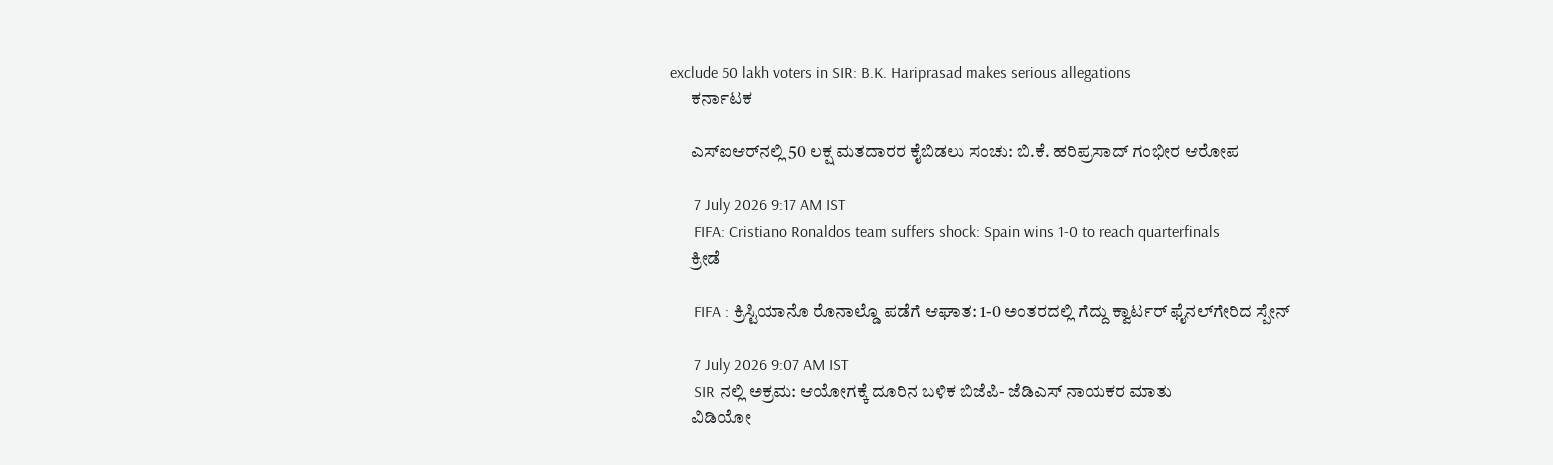exclude 50 lakh voters in SIR: B.K. Hariprasad makes serious allegations
      ಕರ್ನಾಟಕ

      ಎಸ್‌ಐಆರ್‌ನಲ್ಲಿ 50 ಲಕ್ಷ ಮತದಾರರ ಕೈಬಿಡಲು ಸಂಚು: ಬಿ.ಕೆ. ಹರಿಪ್ರಸಾದ್ ಗಂಭೀರ ಆರೋಪ

      7 July 2026 9:17 AM IST
      FIFA: Cristiano Ronaldos team suffers shock: Spain wins 1-0 to reach quarterfinals
      ಕ್ರೀಡೆ

      FIFA : ಕ್ರಿಸ್ಟಿಯಾನೊ ರೊನಾಲ್ಡೊ ಪಡೆಗೆ ಆಘಾತ: 1-0 ಅಂತರದಲ್ಲಿ ಗೆದ್ದು ಕ್ವಾರ್ಟರ್‌ ಫೈನಲ್‌ಗೇರಿದ ಸ್ಪೇನ್

      7 July 2026 9:07 AM IST
      SIR ನಲ್ಲಿ ಅಕ್ರಮ: ಆಯೋಗಕ್ಕೆ ದೂರಿನ ಬಳಿಕ ಬಿಜೆಪಿ- ಜೆಡಿಎಸ್ ನಾಯಕರ ಮಾತು
      ವಿಡಿಯೋ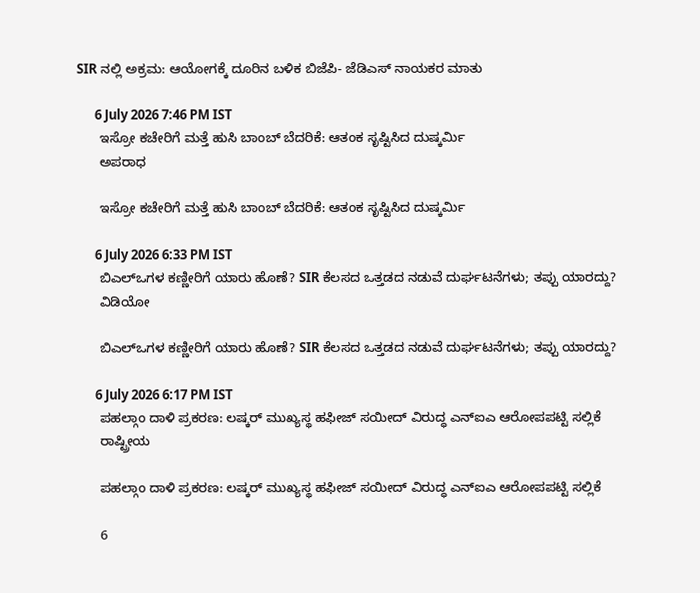SIR ನಲ್ಲಿ ಅಕ್ರಮ: ಆಯೋಗಕ್ಕೆ ದೂರಿನ ಬಳಿಕ ಬಿಜೆಪಿ- ಜೆಡಿಎಸ್ ನಾಯಕರ ಮಾತು

      6 July 2026 7:46 PM IST
      ಇಸ್ರೋ ಕಚೇರಿಗೆ ಮತ್ತೆ ಹುಸಿ ಬಾಂಬ್ ಬೆದರಿಕೆ: ಆತಂಕ ಸೃಷ್ಟಿಸಿದ ದುಷ್ಕರ್ಮಿ
      ಅಪರಾಧ

      ಇಸ್ರೋ ಕಚೇರಿಗೆ ಮತ್ತೆ ಹುಸಿ ಬಾಂಬ್ ಬೆದರಿಕೆ: ಆತಂಕ ಸೃಷ್ಟಿಸಿದ ದುಷ್ಕರ್ಮಿ

      6 July 2026 6:33 PM IST
      ಬಿಎಲ್‌ಒಗಳ ಕಣ್ಣೀರಿಗೆ ಯಾರು ಹೊಣೆ? SIR ಕೆಲಸದ ಒತ್ತಡದ ನಡುವೆ ದುರ್ಘಟನೆಗಳು; ತಪ್ಪು ಯಾರದ್ದು?
      ವಿಡಿಯೋ

      ಬಿಎಲ್‌ಒಗಳ ಕಣ್ಣೀರಿಗೆ ಯಾರು ಹೊಣೆ? SIR ಕೆಲಸದ ಒತ್ತಡದ ನಡುವೆ ದುರ್ಘಟನೆಗಳು; ತಪ್ಪು ಯಾರದ್ದು?

      6 July 2026 6:17 PM IST
      ಪಹಲ್ಗಾಂ ದಾಳಿ ಪ್ರಕರಣ: ಲಷ್ಕರ್ ಮುಖ್ಯಸ್ಥ ಹಫೀಜ್ ಸಯೀದ್ ವಿರುದ್ಧ ಎನ್ಐಎ ಆರೋಪಪಟ್ಟಿ ಸಲ್ಲಿಕೆ
      ರಾಷ್ಟ್ರೀಯ

      ಪಹಲ್ಗಾಂ ದಾಳಿ ಪ್ರಕರಣ: ಲಷ್ಕರ್ ಮುಖ್ಯಸ್ಥ ಹಫೀಜ್ ಸಯೀದ್ ವಿರುದ್ಧ ಎನ್ಐಎ ಆರೋಪಪಟ್ಟಿ ಸಲ್ಲಿಕೆ

      6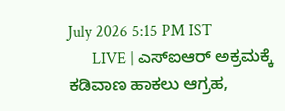July 2026 5:15 PM IST
      LIVE | ಎಸ್ಐಆರ್‌ ಅಕ್ರಮಕ್ಕೆ ಕಡಿವಾಣ ಹಾಕಲು ಆಗ್ರಹ,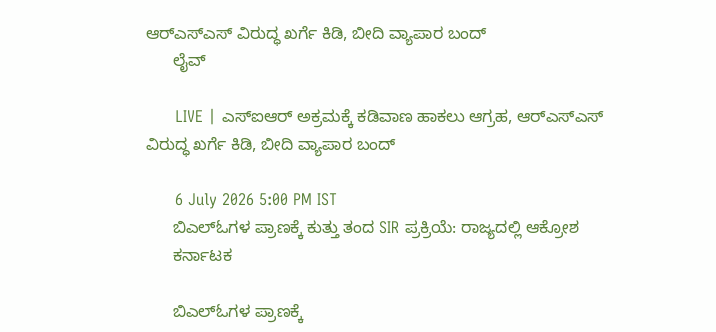ಆರ್‌ಎಸ್‌ಎಸ್‌ ವಿರುದ್ಧ ಖರ್ಗೆ ಕಿಡಿ, ಬೀದಿ ವ್ಯಾಪಾರ ಬಂದ್
      ಲೈವ್

      LIVE | ಎಸ್ಐಆರ್‌ ಅಕ್ರಮಕ್ಕೆ ಕಡಿವಾಣ ಹಾಕಲು ಆಗ್ರಹ, ಆರ್‌ಎಸ್‌ಎಸ್‌ ವಿರುದ್ಧ ಖರ್ಗೆ ಕಿಡಿ, ಬೀದಿ ವ್ಯಾಪಾರ ಬಂದ್

      6 July 2026 5:00 PM IST
      ಬಿಎಲ್‌ಓಗಳ ಪ್ರಾಣಕ್ಕೆ ಕುತ್ತು ತಂದ SIR ಪ್ರಕ್ರಿಯೆ: ರಾಜ್ಯದಲ್ಲಿ ಆಕ್ರೋಶ
      ಕರ್ನಾಟಕ

      ಬಿಎಲ್‌ಓಗಳ ಪ್ರಾಣಕ್ಕೆ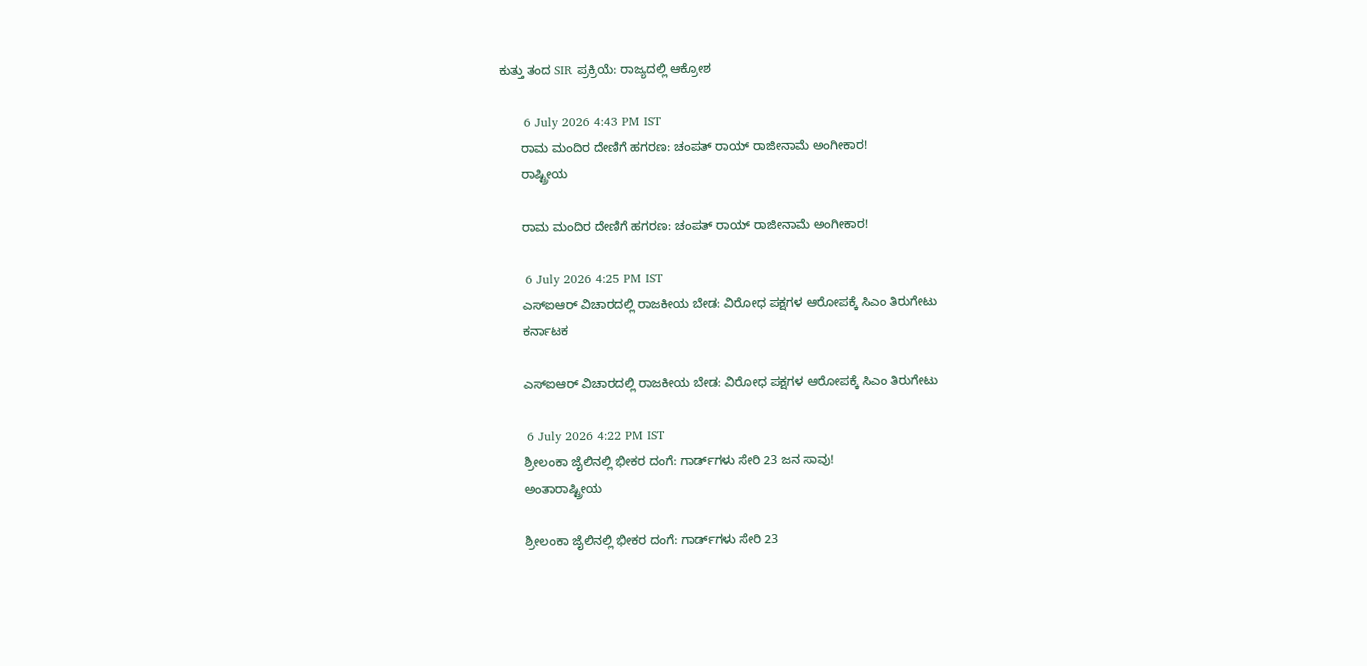ಕುತ್ತು ತಂದ SIR ಪ್ರಕ್ರಿಯೆ: ರಾಜ್ಯದಲ್ಲಿ ಆಕ್ರೋಶ

      6 July 2026 4:43 PM IST
      ರಾಮ ಮಂದಿರ ದೇಣಿಗೆ ಹಗರಣ: ಚಂಪತ್ ರಾಯ್ ರಾಜೀನಾಮೆ ಅಂಗೀಕಾರ!
      ರಾಷ್ಟ್ರೀಯ

      ರಾಮ ಮಂದಿರ ದೇಣಿಗೆ ಹಗರಣ: ಚಂಪತ್ ರಾಯ್ ರಾಜೀನಾಮೆ ಅಂಗೀಕಾರ!

      6 July 2026 4:25 PM IST
      ಎಸ್‌ಐಆರ್ ವಿಚಾರದಲ್ಲಿ ರಾಜಕೀಯ ಬೇಡ: ವಿರೋಧ ಪಕ್ಷಗಳ ಆರೋಪಕ್ಕೆ ಸಿಎಂ ತಿರುಗೇಟು
      ಕರ್ನಾಟಕ

      ಎಸ್‌ಐಆರ್ ವಿಚಾರದಲ್ಲಿ ರಾಜಕೀಯ ಬೇಡ: ವಿರೋಧ ಪಕ್ಷಗಳ ಆರೋಪಕ್ಕೆ ಸಿಎಂ ತಿರುಗೇಟು

      6 July 2026 4:22 PM IST
      ಶ್ರೀಲಂಕಾ ಜೈಲಿನಲ್ಲಿ ಭೀಕರ ದಂಗೆ: ಗಾರ್ಡ್‌ಗಳು ಸೇರಿ 23 ಜನ ಸಾವು!
      ಅಂತಾರಾಷ್ಟ್ರೀಯ

      ಶ್ರೀಲಂಕಾ ಜೈಲಿನಲ್ಲಿ ಭೀಕರ ದಂಗೆ: ಗಾರ್ಡ್‌ಗಳು ಸೇರಿ 23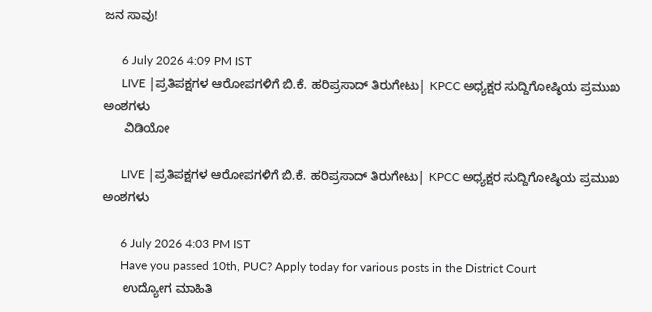ಜನ ಸಾವು!

      6 July 2026 4:09 PM IST
      LIVE |ಪ್ರತಿಪಕ್ಷಗಳ ಆರೋಪಗಳಿಗೆ ಬಿ.ಕೆ. ಹರಿಪ್ರಸಾದ್ ತಿರುಗೇಟು| KPCC ಅಧ್ಯಕ್ಷರ ಸುದ್ದಿಗೋಷ್ಠಿಯ ಪ್ರಮುಖ ಅಂಶಗಳು
      ವಿಡಿಯೋ

      LIVE |ಪ್ರತಿಪಕ್ಷಗಳ ಆರೋಪಗಳಿಗೆ ಬಿ.ಕೆ. ಹರಿಪ್ರಸಾದ್ ತಿರುಗೇಟು| KPCC ಅಧ್ಯಕ್ಷರ ಸುದ್ದಿಗೋಷ್ಠಿಯ ಪ್ರಮುಖ ಅಂಶಗಳು

      6 July 2026 4:03 PM IST
      Have you passed 10th, PUC? Apply today for various posts in the District Court
      ಉದ್ಯೋಗ ಮಾಹಿತಿ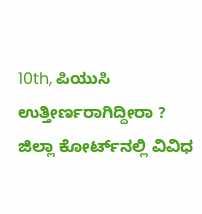10th, ಪಿಯುಸಿ ಉತ್ತೀರ್ಣರಾಗಿದ್ದೀರಾ ? ಜಿಲ್ಲಾ ಕೋರ್ಟ್‌ನಲ್ಲಿ ವಿವಿಧ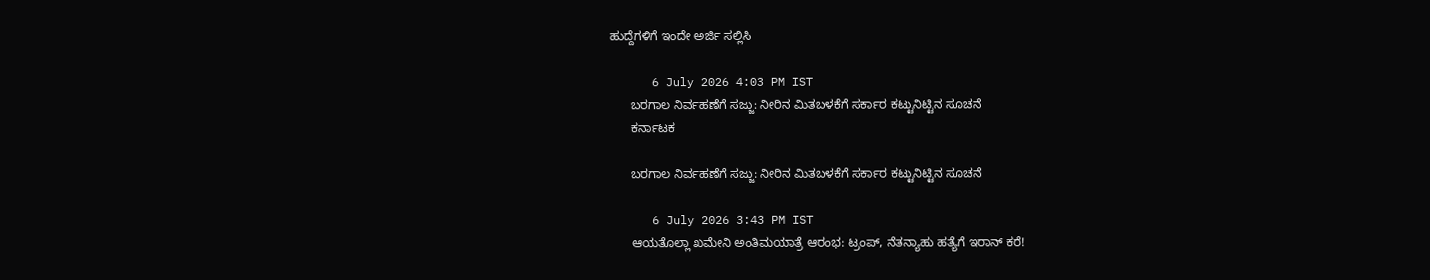ಹುದ್ದೆಗಳಿಗೆ ಇಂದೇ ಅರ್ಜಿ ಸಲ್ಲಿಸಿ

      6 July 2026 4:03 PM IST
      ಬರಗಾಲ ನಿರ್ವಹಣೆಗೆ ಸಜ್ಜು: ನೀರಿನ ಮಿತಬಳಕೆಗೆ ಸರ್ಕಾರ ಕಟ್ಟುನಿಟ್ಟಿನ ಸೂಚನೆ
      ಕರ್ನಾಟಕ

      ಬರಗಾಲ ನಿರ್ವಹಣೆಗೆ ಸಜ್ಜು: ನೀರಿನ ಮಿತಬಳಕೆಗೆ ಸರ್ಕಾರ ಕಟ್ಟುನಿಟ್ಟಿನ ಸೂಚನೆ

      6 July 2026 3:43 PM IST
      ಆಯತೊಲ್ಲಾ ಖಮೇನಿ ಅಂತಿಮಯಾತ್ರೆ ಆರಂಭ: ಟ್ರಂಪ್, ನೆತನ್ಯಾಹು ಹತ್ಯೆಗೆ ಇರಾನ್ ಕರೆ!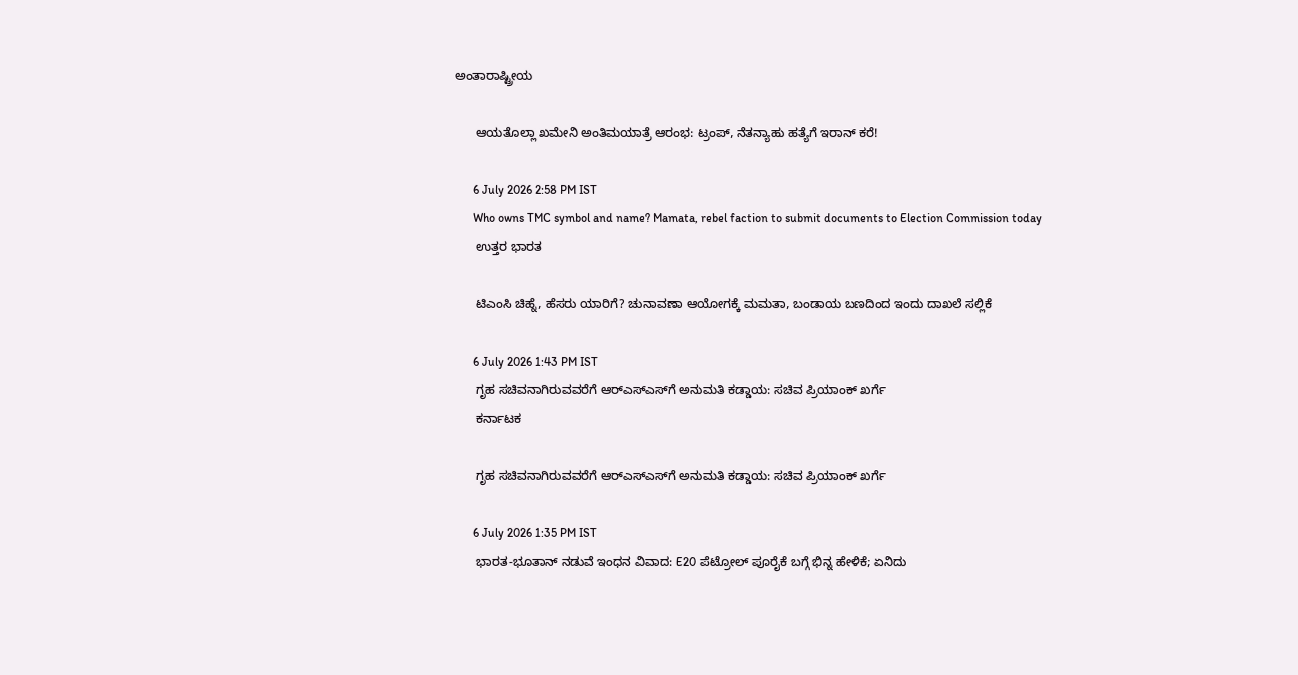ಅಂತಾರಾಷ್ಟ್ರೀಯ

      ಆಯತೊಲ್ಲಾ ಖಮೇನಿ ಅಂತಿಮಯಾತ್ರೆ ಆರಂಭ: ಟ್ರಂಪ್, ನೆತನ್ಯಾಹು ಹತ್ಯೆಗೆ ಇರಾನ್ ಕರೆ!

      6 July 2026 2:58 PM IST
      Who owns TMC symbol and name? Mamata, rebel faction to submit documents to Election Commission today
      ಉತ್ತರ ಭಾರತ

      ಟಿಎಂಸಿ ಚಿಹ್ನೆ, ಹೆಸರು ಯಾರಿಗೆ? ಚುನಾವಣಾ ಆಯೋಗಕ್ಕೆ ಮಮತಾ, ಬಂಡಾಯ ಬಣದಿಂದ ಇಂದು ದಾಖಲೆ ಸಲ್ಲಿಕೆ

      6 July 2026 1:43 PM IST
      ಗೃಹ ಸಚಿವನಾಗಿರುವವರೆಗೆ ಆರ್‌ಎಸ್‌ಎಸ್‌ಗೆ ಅನುಮತಿ ಕಡ್ಡಾಯ: ಸಚಿವ ಪ್ರಿಯಾಂಕ್ ಖರ್ಗೆ
      ಕರ್ನಾಟಕ

      ಗೃಹ ಸಚಿವನಾಗಿರುವವರೆಗೆ ಆರ್‌ಎಸ್‌ಎಸ್‌ಗೆ ಅನುಮತಿ ಕಡ್ಡಾಯ: ಸಚಿವ ಪ್ರಿಯಾಂಕ್ ಖರ್ಗೆ

      6 July 2026 1:35 PM IST
      ಭಾರತ-ಭೂತಾನ್ ನಡುವೆ ಇಂಧನ ವಿವಾದ: E20 ಪೆಟ್ರೋಲ್ ಪೂರೈಕೆ ಬಗ್ಗೆ ಭಿನ್ನ ಹೇಳಿಕೆ; ಏನಿದು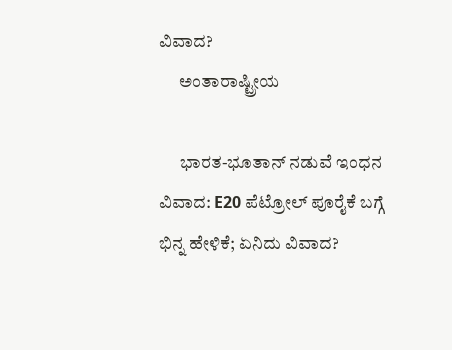ವಿವಾದ?
      ಅಂತಾರಾಷ್ಟ್ರೀಯ

      ಭಾರತ-ಭೂತಾನ್ ನಡುವೆ ಇಂಧನ ವಿವಾದ: E20 ಪೆಟ್ರೋಲ್ ಪೂರೈಕೆ ಬಗ್ಗೆ ಭಿನ್ನ ಹೇಳಿಕೆ; ಏನಿದು ವಿವಾದ?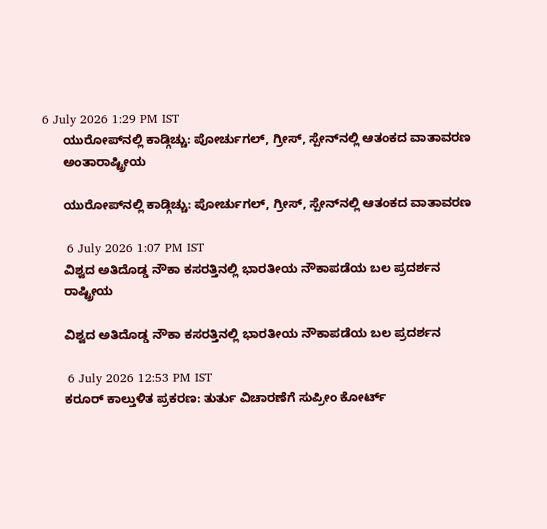6 July 2026 1:29 PM IST
      ಯುರೋಪ್‌ನಲ್ಲಿ ಕಾಡ್ಗಿಚ್ಚು: ಪೋರ್ಚುಗಲ್, ಗ್ರೀಸ್‌, ಸ್ಪೇನ್‌ನಲ್ಲಿ ಆತಂಕದ ವಾತಾವರಣ
      ಅಂತಾರಾಷ್ಟ್ರೀಯ

      ಯುರೋಪ್‌ನಲ್ಲಿ ಕಾಡ್ಗಿಚ್ಚು: ಪೋರ್ಚುಗಲ್, ಗ್ರೀಸ್‌, ಸ್ಪೇನ್‌ನಲ್ಲಿ ಆತಂಕದ ವಾತಾವರಣ

      6 July 2026 1:07 PM IST
      ವಿಶ್ವದ ಅತಿದೊಡ್ಡ ನೌಕಾ ಕಸರತ್ತಿನಲ್ಲಿ ಭಾರತೀಯ ನೌಕಾಪಡೆಯ ಬಲ ಪ್ರದರ್ಶನ
      ರಾಷ್ಟ್ರೀಯ

      ವಿಶ್ವದ ಅತಿದೊಡ್ಡ ನೌಕಾ ಕಸರತ್ತಿನಲ್ಲಿ ಭಾರತೀಯ ನೌಕಾಪಡೆಯ ಬಲ ಪ್ರದರ್ಶನ

      6 July 2026 12:53 PM IST
      ಕರೂರ್ ಕಾಲ್ತುಳಿತ ಪ್ರಕರಣ: ತುರ್ತು ವಿಚಾರಣೆಗೆ ಸುಪ್ರೀಂ ಕೋರ್ಟ್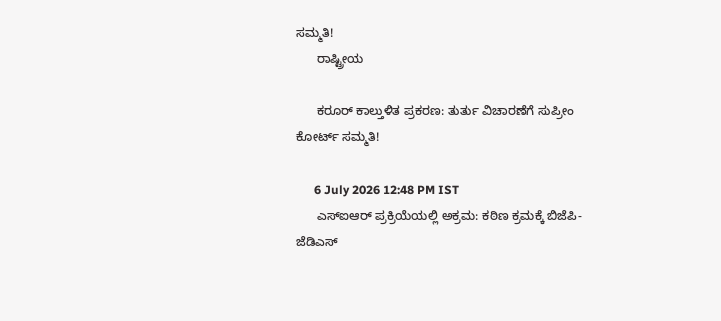ಸಮ್ಮತಿ!
      ರಾಷ್ಟ್ರೀಯ

      ಕರೂರ್ ಕಾಲ್ತುಳಿತ ಪ್ರಕರಣ: ತುರ್ತು ವಿಚಾರಣೆಗೆ ಸುಪ್ರೀಂ ಕೋರ್ಟ್ ಸಮ್ಮತಿ!

      6 July 2026 12:48 PM IST
      ಎಸ್‌ಐಆರ್‌ ಪ್ರಕ್ರಿಯೆಯಲ್ಲಿ ಅಕ್ರಮ: ಕಠಿಣ ಕ್ರಮಕ್ಕೆ ಬಿಜೆಪಿ-ಜೆಡಿಎಸ್‌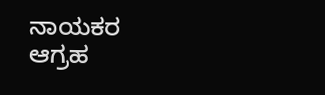ನಾಯಕರ ಆಗ್ರಹ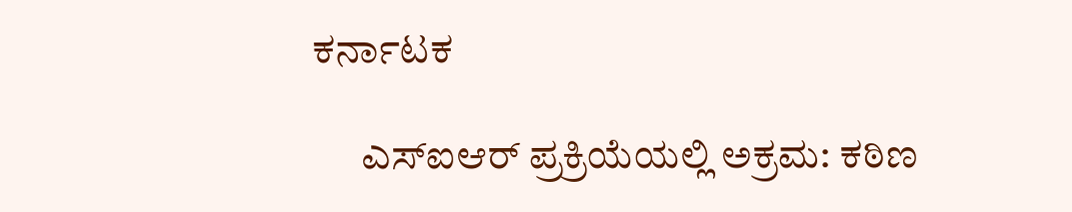ಕರ್ನಾಟಕ

      ಎಸ್‌ಐಆರ್‌ ಪ್ರಕ್ರಿಯೆಯಲ್ಲಿ ಅಕ್ರಮ: ಕಠಿಣ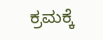ಕ್ರಮಕ್ಕೆ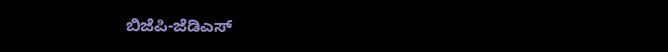ಬಿಜೆಪಿ-ಜೆಡಿಎಸ್‌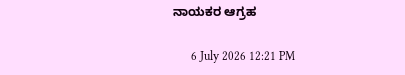ನಾಯಕರ ಆಗ್ರಹ

      6 July 2026 12:21 PM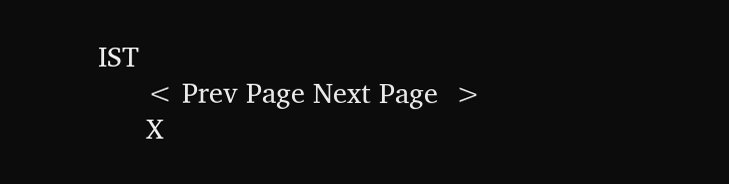IST
      < Prev Page Next Page  >
      X